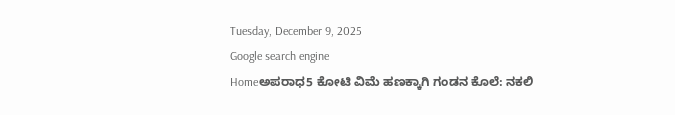Tuesday, December 9, 2025
Google search engine
Homeಅಪರಾಧ5 ಕೋಟಿ ವಿಮೆ ಹಣಕ್ಕಾಗಿ ಗಂಡನ ಕೊಲೆ: ನಕಲಿ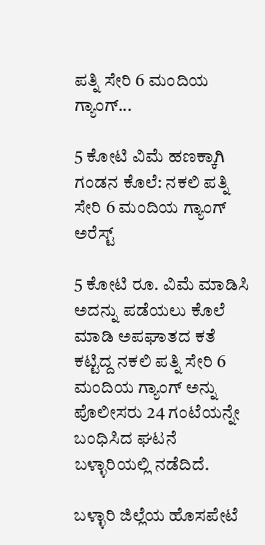ಪತ್ನಿ ಸೇರಿ 6 ಮಂದಿಯ ಗ್ಯಾಂಗ್...

5 ಕೋಟಿ ವಿಮೆ ಹಣಕ್ಕಾಗಿ ಗಂಡನ ಕೊಲೆ: ನಕಲಿ ಪತ್ನಿ ಸೇರಿ 6 ಮಂದಿಯ ಗ್ಯಾಂಗ್ ಅರೆಸ್ಟ್

5 ಕೋಟಿ ರೂ. ವಿಮೆ ಮಾಡಿಸಿ ಅದನ್ನು ಪಡೆಯಲು ಕೊಲೆ ಮಾಡಿ ಅಪಘಾತದ ಕತೆ ಕಟ್ಟಿದ್ದ ನಕಲಿ ಪತ್ನಿ ಸೇರಿ 6 ಮಂದಿಯ ಗ್ಯಾಂಗ್ ಅನ್ನು ಪೊಲೀಸರು 24 ಗಂಟೆಯನ್ನೇ ಬಂಧಿಸಿದ ಘಟನೆ ಬಳ್ಳಾರಿಯಲ್ಲಿ ನಡೆದಿದೆ.

ಬಳ್ಳಾರಿ ಜಿಲ್ಲೆಯ ಹೊಸಪೇಟೆ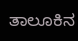ತಾಲೂಕಿನ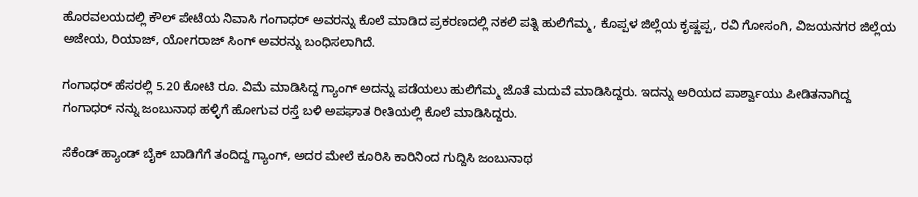ಹೊರವಲಯದಲ್ಲಿ ಕೌಲ್ ಪೇಟೆಯ ನಿವಾಸಿ ಗಂಗಾಧರ್ ಅವರನ್ನು ಕೊಲೆ ಮಾಡಿದ ಪ್ರಕರಣದಲ್ಲಿ ನಕಲಿ ಪತ್ನಿ ಹುಲಿಗೆಮ್ಮ, ಕೊಪ್ಪಳ ಜಿಲ್ಲೆಯ ಕೃಷ್ಣಪ್ಪ, ರವಿ ಗೋಸಂಗಿ, ವಿಜಯನಗರ ಜಿಲ್ಲೆಯ ಅಜೇಯ, ರಿಯಾಜ್, ಯೋಗರಾಜ್ ಸಿಂಗ್ ಅವರನ್ನು ಬಂಧಿಸಲಾಗಿದೆ.

ಗಂಗಾಧರ್ ಹೆಸರಲ್ಲಿ 5.20 ಕೋಟಿ ರೂ. ವಿಮೆ ಮಾಡಿಸಿದ್ದ ಗ್ಯಾಂಗ್ ಅದನ್ನು ಪಡೆಯಲು ಹುಲಿಗೆಮ್ಮ ಜೊತೆ ಮದುವೆ ಮಾಡಿಸಿದ್ದರು. ಇದನ್ನು ಅರಿಯದ ಪಾರ್ಶ್ವಾಯು ಪೀಡಿತನಾಗಿದ್ದ ಗಂಗಾಧರ್ ನನ್ನು ಜಂಬುನಾಥ ಹಳ್ಳಿಗೆ ಹೋಗುವ ರಸ್ತೆ ಬಳಿ ಅಪಘಾತ ರೀತಿಯಲ್ಲಿ ಕೊಲೆ ಮಾಡಿಸಿದ್ದರು.

ಸೆಕೆಂಡ್ ಹ್ಯಾಂಡ್ ಬೈಕ್‌ ಬಾಡಿಗೆಗೆ ತಂದಿದ್ದ ಗ್ಯಾಂಗ್, ಅದರ ಮೇಲೆ ಕೂರಿಸಿ ಕಾರಿನಿಂದ ಗುದ್ದಿಸಿ ಜಂಬುನಾಥ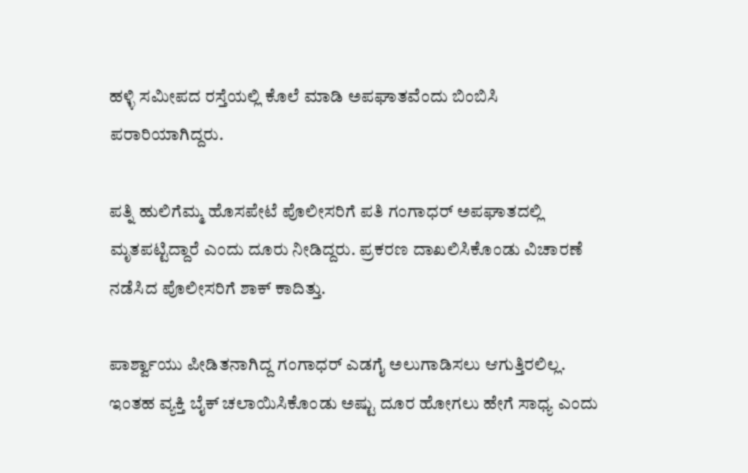ಹಳ್ಳಿ ಸಮೀಪದ ರಸ್ತೆಯಲ್ಲಿ ಕೊಲೆ ಮಾಡಿ ಅಪಘಾತವೆಂದು ಬಿಂಬಿಸಿ ಪರಾರಿಯಾಗಿದ್ದರು.

ಪತ್ನಿ ಹುಲಿಗೆಮ್ಮ ಹೊಸಪೇಟೆ ಪೊಲೀಸರಿಗೆ ಪತಿ ಗಂಗಾಧರ್ ಅಪಘಾತದಲ್ಲಿ ಮೃತಪಟ್ಟಿದ್ದಾರೆ ಎಂದು ದೂರು ನೀಡಿದ್ದರು. ಪ್ರಕರಣ ದಾಖಲಿಸಿಕೊಂಡು ವಿಚಾರಣೆ ನಡೆಸಿದ ಪೊಲೀಸರಿಗೆ ಶಾಕ್ ಕಾದಿತ್ತು.

ಪಾರ್ಶ್ವಾಯು ಪೀಡಿತನಾಗಿದ್ದ ಗಂಗಾಧರ್ ಎಡಗೈ ಅಲುಗಾಡಿಸಲು ಆಗುತ್ತಿರಲಿಲ್ಲ. ಇಂತಹ ವ್ಯಕ್ತಿ ಬೈಕ್ ಚಲಾಯಿಸಿಕೊಂಡು ಅಷ್ಟು ದೂರ ಹೋಗಲು ಹೇಗೆ ಸಾಧ್ಯ ಎಂದು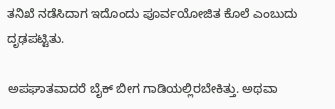ತನಿಖೆ ನಡೆಸಿದಾಗ ಇದೊಂದು ಪೂರ್ವಯೋಜಿತ ಕೊಲೆ ಎಂಬುದು ದೃಢಪಟ್ಟಿತು.

ಅಪಘಾತವಾದರೆ ಬೈಕ್ ಬೀಗ ಗಾಡಿಯಲ್ಲಿರಬೇಕಿತ್ತು. ಅಥವಾ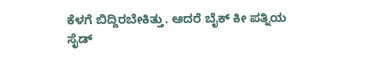ಕೆಳಗೆ ಬಿದ್ದಿರಬೇಕಿತ್ತು. ಆದರೆ ಬೈಕ್ ಕೀ ಪತ್ನಿಯ ಸೈಡ್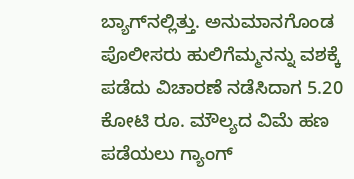ಬ್ಯಾಗ್‌ನಲ್ಲಿತ್ತು. ಅನುಮಾನಗೊಂಡ ಪೊಲೀಸರು ಹುಲಿಗೆಮ್ಮನನ್ನು ವಶಕ್ಕೆ ಪಡೆದು ವಿಚಾರಣೆ ನಡೆಸಿದಾಗ 5.20 ಕೋಟಿ ರೂ. ಮೌಲ್ಯದ ವಿಮೆ ಹಣ ಪಡೆಯಲು ಗ್ಯಾಂಗ್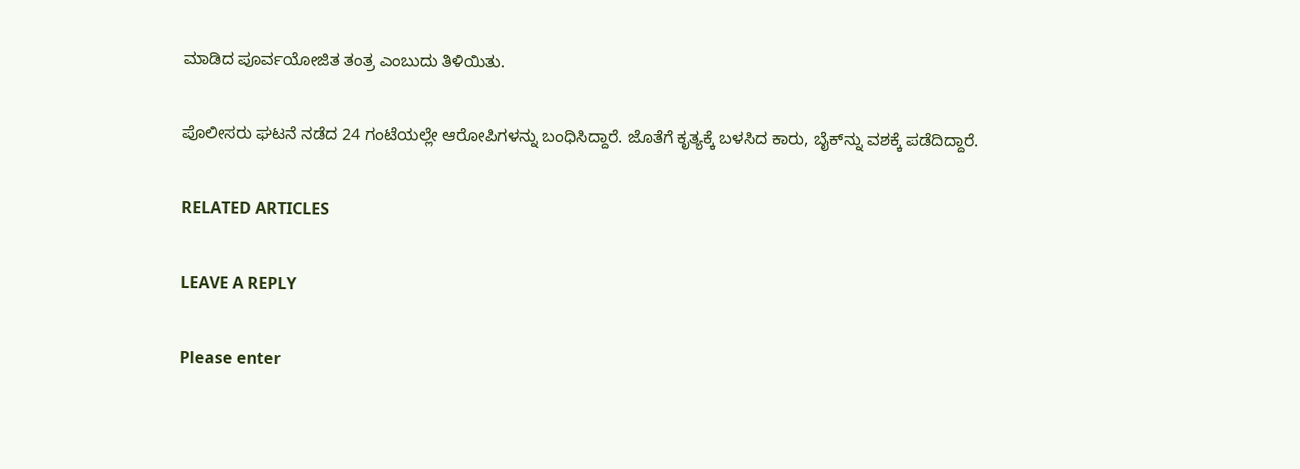ಮಾಡಿದ ಪೂರ್ವಯೋಜಿತ ತಂತ್ರ ಎಂಬುದು ತಿಳಿಯಿತು.

ಪೊಲೀಸರು ಘಟನೆ ನಡೆದ 24 ಗಂಟೆಯಲ್ಲೇ ಆರೋಪಿಗಳನ್ನು ಬಂಧಿಸಿದ್ದಾರೆ. ಜೊತೆಗೆ ಕೃತ್ಯಕ್ಕೆ ಬಳಸಿದ ಕಾರು, ಬೈಕ್‌ನ್ನು ವಶಕ್ಕೆ ಪಡೆದಿದ್ದಾರೆ.

RELATED ARTICLES

LEAVE A REPLY

Please enter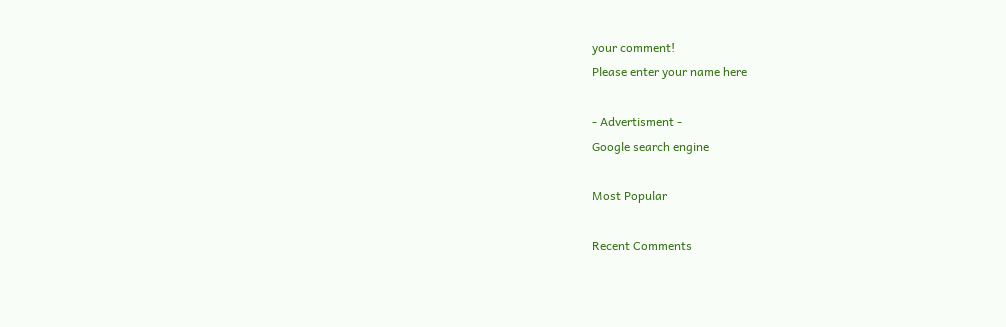your comment!
Please enter your name here

- Advertisment -
Google search engine

Most Popular

Recent Comments